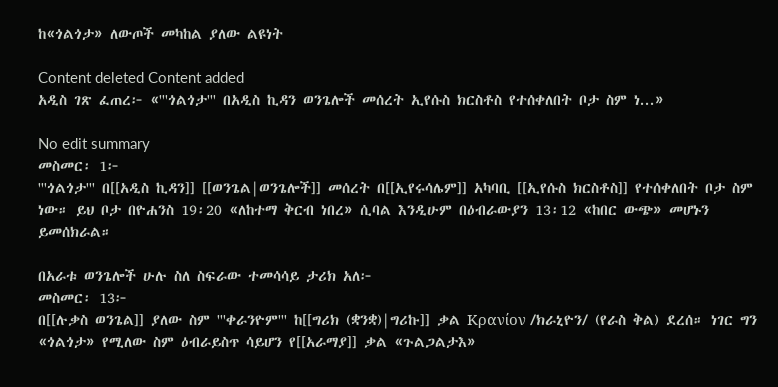ከ«ጎልጎታ» ለውጦች መካከል ያለው ልዩነት

Content deleted Content added
አዲስ ገጽ ፈጠረ፦ «'''ጎልጎታ''' በአዲስ ኪዳን ወንጌሎች መሰረት ኢየሱስ ክርስቶስ የተሰቀለበት ቦታ ስም ነ...»

No edit summary
መስመር፡ 1፦
'''ጎልጎታ''' በ[[አዲስ ኪዳን]] [[ወንጌል|ወንጌሎች]] መሰረት በ[[ኢየሩሳሌም]] አካባቢ [[ኢየሱስ ክርስቶስ]] የተሰቀለበት ቦታ ስም ነው። ይህ ቦታ በዮሐንስ 19፡20 «ለከተማ ቅርብ ነበረ» ሲባል እንዲሁም በዕብራውያን 13፡12 «ከበር ውጭ» መሆኑን ይመሰክራል።

በአራቱ ወንጌሎች ሁሉ ስለ ስፍራው ተመሳሳይ ታሪክ አለ፦
መስመር፡ 13፦
በ[[ሉቃስ ወንጌል]] ያለው ስም '''ቀራንዮም''' ከ[[ግሪክ (ቋንቋ)|ግሪኩ]] ቃል Κρανίον /ክራኒዮን/ (የራስ ቅል) ደረሰ። ነገር ግን «ጎልጎታ» የሚለው ስም ዕብራይስጥ ሳይሆን የ[[አራማያ]] ቃል «ጉልጋልታእ»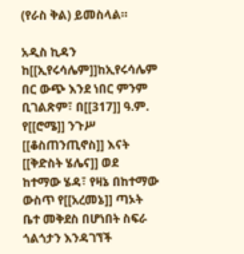(የራስ ቅል) ይመስላል።

አዲስ ኪዳን ከ[[ኢየሩሳሌም]]ከኢየሩሳሌም በር ውጭ እንደ ነበር ምንም ቢገልጽም፣ በ[[317]] ዓ.ም. የ[[ሮሜ]] ንጉሥ [[ቆስጠንጢኖስ]] እናት [[ቅድስት ሄሌና]] ወደ ከተማው ሄዳ፣ የዛኔ በከተማው ውስጥ የ[[አረመኔ]] ጣኦት ቤተ መቅደስ በሆነበት ስፍራ ጎልጎታን እንዳገኘች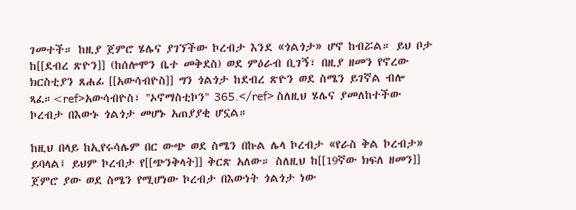ገመተች። ከዚያ ጀምሮ ሄሌና ያገኘችው ኮረብታ እንደ «ጎልጎታ» ሆኖ ከብሯል። ይህ ቦታ ከ[[ደብረ ጽዮን]] (ከሰሎሞን ቤተ መቅደስ) ወደ ምዕራብ ቢገኝ፣ በዚያ ዘመን የኖረው ክርስቲያን ጸሐፊ [[አውሳብዮስ]] ግን ጎልጎታ ከደብረ ጽዮን ወደ ስሜን ይገኛል ብሎ ጻፈ።<ref>አውሳብዮስ፣ ''ኦኖማስቲኮን'' 365.</ref> ስለዚህ ሄሌና ያመለከተችው ኮረብታ በእውኑ ጎልጎታ መሆኑ አጠያያቂ ሆኗል።

ከዚህ በላይ ከኢየሩሳሌም በር ውጭ ወደ ስሜን በኩል ሌላ ኮረብታ «የራስ ቅል ኮረብታ» ይባላል፤ ይህም ኮረብታ የ[[ጭንቅላት]] ቅርጽ አለው። ስለዚህ ከ[[19ኛው ክፍለ ዘመን]] ጀምሮ ያው ወደ ስሜን የሚሆነው ኮረብታ በእውነት ጎልጎታ ነው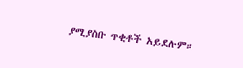ያሚያስቡ ጥቂቶች አይደሉም።